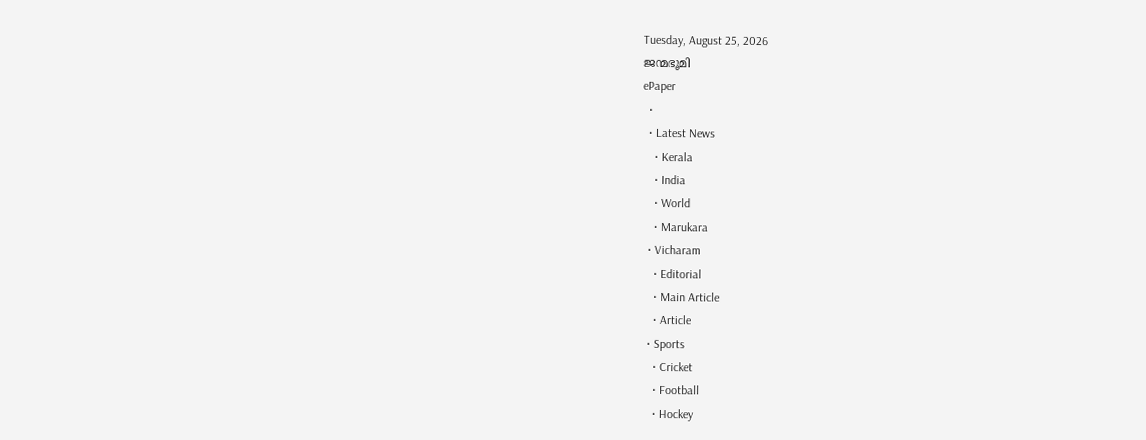Tuesday, August 25, 2026
ജന്മഭൂമി
ePaper
  •
  • Latest News
    • Kerala
    • India
    • World
    • Marukara
  • Vicharam
    • Editorial
    • Main Article
    • Article
  • Sports
    • Cricket
    • Football
    • Hockey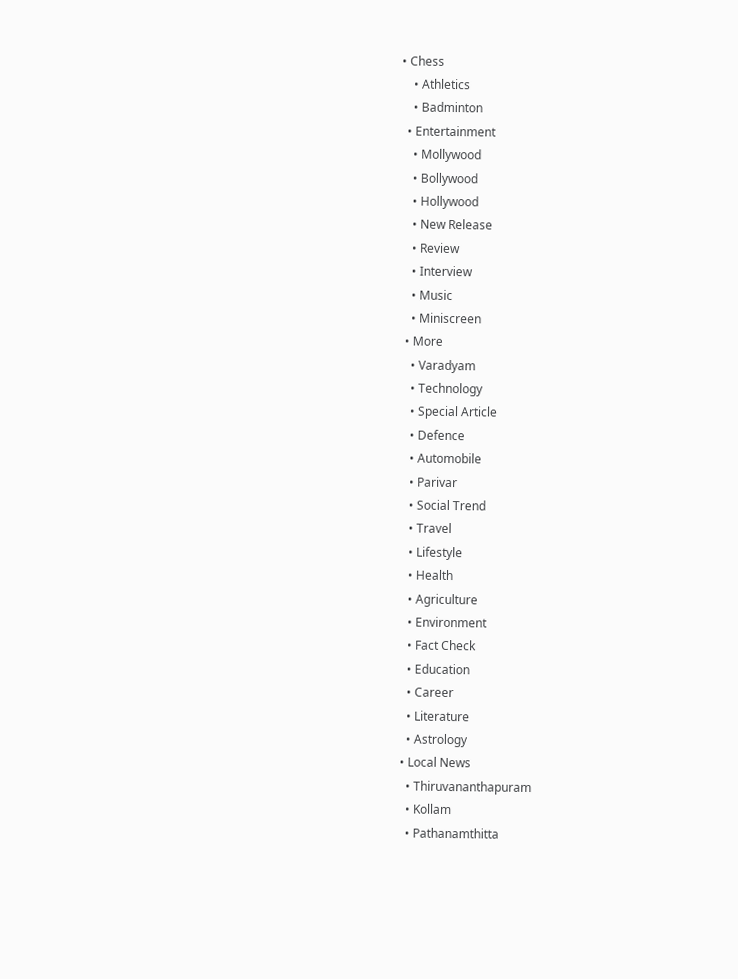• Chess
    • Athletics
    • Badminton
  • Entertainment
    • Mollywood
    • Bollywood
    • Hollywood
    • New Release
    • Review
    • Interview
    • Music
    • Miniscreen
  • More
    • Varadyam
    • Technology
    • Special Article
    • Defence
    • Automobile
    • Parivar
    • Social Trend
    • Travel
    • Lifestyle
    • Health
    • Agriculture
    • Environment
    • Fact Check
    • Education
    • Career
    • Literature
    • Astrology
  • Local News
    • Thiruvananthapuram
    • Kollam
    • Pathanamthitta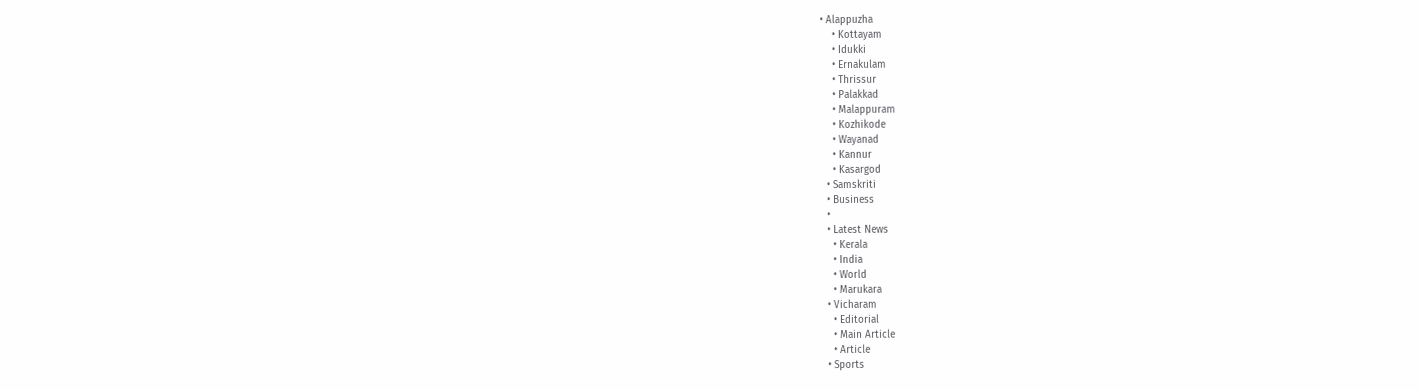• Alappuzha
    • Kottayam
    • Idukki
    • Ernakulam
    • Thrissur
    • Palakkad
    • Malappuram
    • Kozhikode
    • Wayanad
    • Kannur
    • Kasargod
  • Samskriti
  • Business
  •
  • Latest News
    • Kerala
    • India
    • World
    • Marukara
  • Vicharam
    • Editorial
    • Main Article
    • Article
  • Sports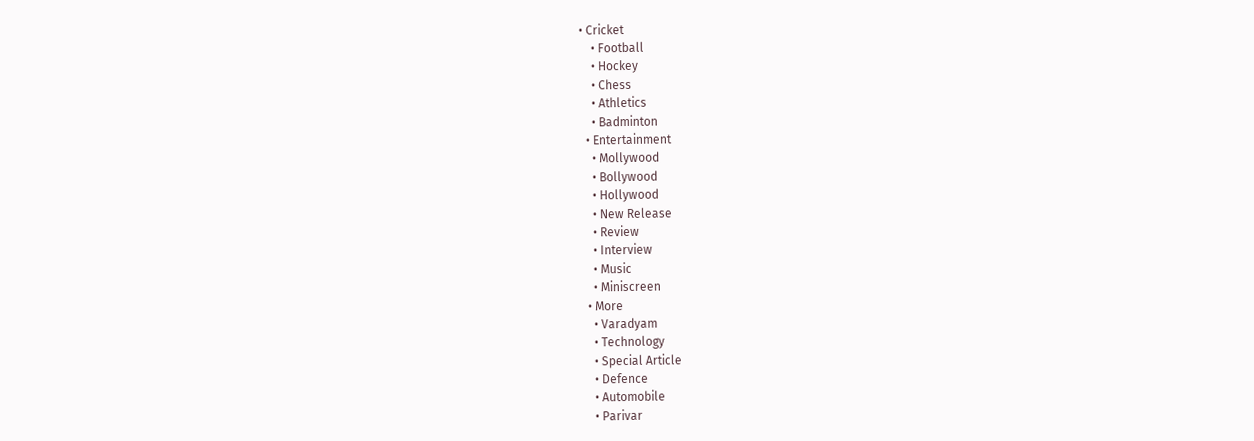• Cricket
    • Football
    • Hockey
    • Chess
    • Athletics
    • Badminton
  • Entertainment
    • Mollywood
    • Bollywood
    • Hollywood
    • New Release
    • Review
    • Interview
    • Music
    • Miniscreen
  • More
    • Varadyam
    • Technology
    • Special Article
    • Defence
    • Automobile
    • Parivar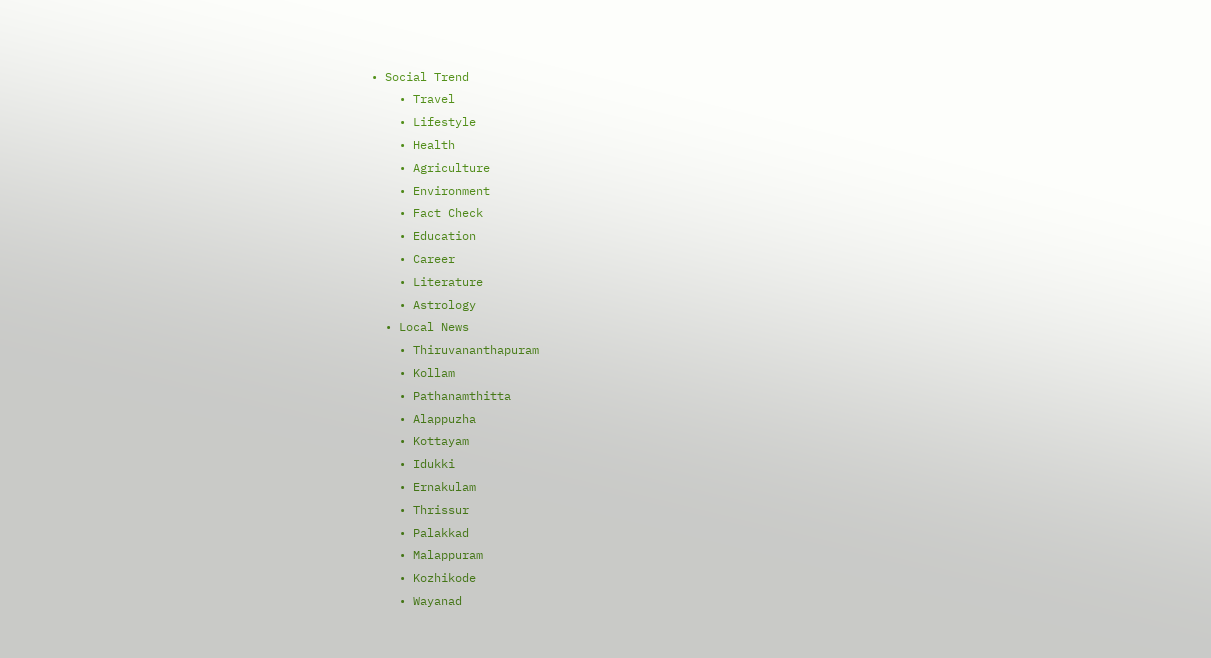• Social Trend
    • Travel
    • Lifestyle
    • Health
    • Agriculture
    • Environment
    • Fact Check
    • Education
    • Career
    • Literature
    • Astrology
  • Local News
    • Thiruvananthapuram
    • Kollam
    • Pathanamthitta
    • Alappuzha
    • Kottayam
    • Idukki
    • Ernakulam
    • Thrissur
    • Palakkad
    • Malappuram
    • Kozhikode
    • Wayanad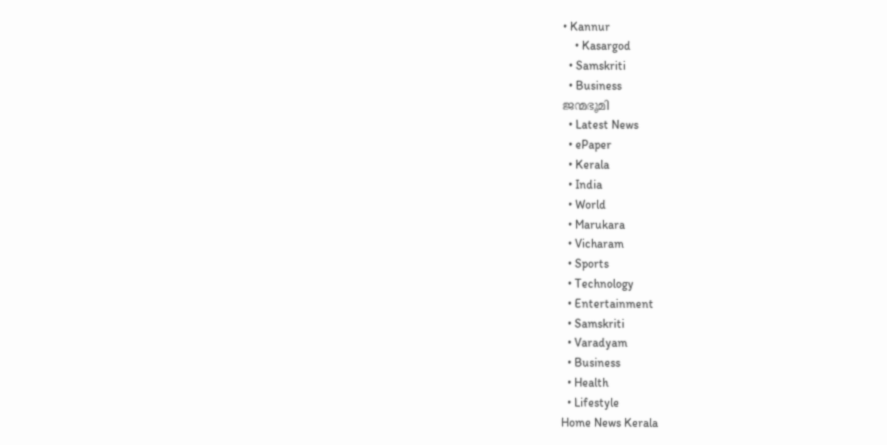• Kannur
    • Kasargod
  • Samskriti
  • Business
ജന്മഭൂമി
  • Latest News
  • ePaper
  • Kerala
  • India
  • World
  • Marukara
  • Vicharam
  • Sports
  • Technology
  • Entertainment
  • Samskriti
  • Varadyam
  • Business
  • Health
  • Lifestyle
Home News Kerala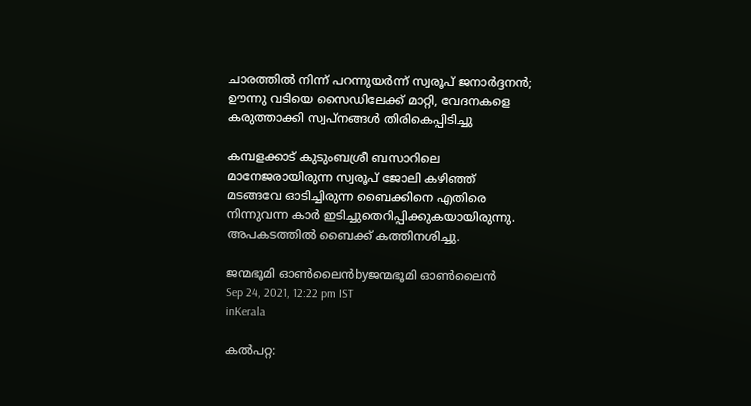ചാരത്തില്‍ നിന്ന് പറന്നുയർന്ന് സ്വരൂപ്‌ ജനാര്‍ദ്ദനന്‍; ഊന്നു വടിയെ സൈഡിലേക്ക് മാറ്റി, വേദനകളെ കരുത്താക്കി സ്വപ്നങ്ങൾ തിരികെപ്പിടിച്ചു

കമ്പളക്കാട് കുടുംബശ്രീ ബസാറിലെ മാനേജരായിരുന്ന സ്വരൂപ് ജോലി കഴിഞ്ഞ് മടങ്ങവേ ഓടിച്ചിരുന്ന ബൈക്കിനെ എതിരെ നിന്നുവന്ന കാര്‍ ഇടിച്ചുതെറിപ്പിക്കുകയായിരുന്നു. അപകടത്തില്‍ ബൈക്ക് കത്തിനശിച്ചു.

ജന്മഭൂമി ഓണ്‍ലൈന്‍byജന്മഭൂമി ഓണ്‍ലൈന്‍
Sep 24, 2021, 12:22 pm IST
inKerala

കല്‍പറ്റ: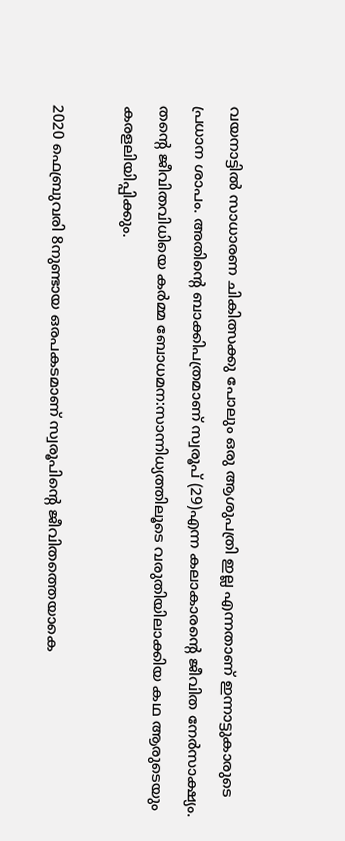വയനാട്ടില്‍ സാധാരണ ചികിത്സക്കു പോലും ഒരു ആശുപത്രി ഇല്ല എന്നതാണ് ഇന്നാട്ടുകാരുടെ പ്രധാന ശാപം. അതിന്റെ ബാക്കിപത്രമാണ് സ്വരൂപ് (29)എന്ന കലാകാരന്റെ ജീവിത നേര്‍സാക്ഷ്യം. തന്റെ ജീവിതവിധിയെ കര്‍മ്മ ബോധമന:സാന്നിധ്യത്തിലൂടെ വരുതിയിലാക്കിയ കഥ ആരുടെയും കരളലിയിപ്പിക്കും.

2020 ഫെബ്രുവരി 8നുണ്ടായ ഒരപകടമാണ് സ്വരൂപിന്റെ ജീവിതത്തെയാകെ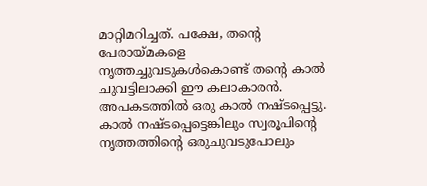മാറ്റിമറിച്ചത്. പക്ഷേ, തന്റെ പേരായ്‌മകളെ നൃത്തച്ചുവടുകള്‍കൊണ്ട് തന്റെ കാല്‍ ചുവട്ടിലാക്കി ഈ കലാകാരന്‍. അപകടത്തില്‍ ഒരു കാല്‍ നഷ്ടപ്പെട്ടു.  കാല്‍ നഷ്ടപ്പെട്ടെങ്കിലും സ്വരൂപിന്റെ നൃത്തത്തിന്റെ ഒരുചുവടുപോലും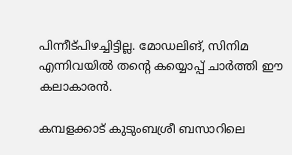പിന്നീട്പിഴച്ചിട്ടില്ല. മോഡലിങ്, സിനിമ എന്നിവയില്‍ തന്റെ കയ്യൊപ്പ് ചാര്‍ത്തി ഈ കലാകാരന്‍.

കമ്പളക്കാട് കുടുംബശ്രീ ബസാറിലെ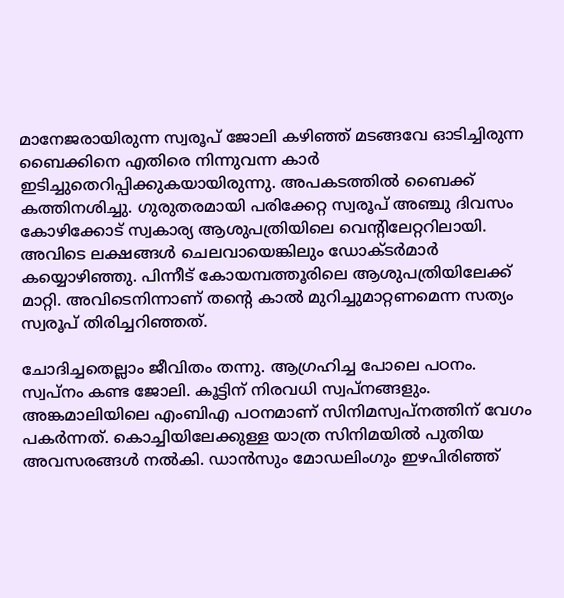മാനേജരായിരുന്ന സ്വരൂപ് ജോലി കഴിഞ്ഞ് മടങ്ങവേ ഓടിച്ചിരുന്ന ബൈക്കിനെ എതിരെ നിന്നുവന്ന കാര്‍ ഇടിച്ചുതെറിപ്പിക്കുകയായിരുന്നു. അപകടത്തില്‍ ബൈക്ക് കത്തിനശിച്ചു. ഗുരുതരമായി പരിക്കേറ്റ സ്വരൂപ് അഞ്ചു ദിവസം കോഴിക്കോട് സ്വകാര്യ ആശുപത്രിയിലെ വെന്റിലേറ്ററിലായി. അവിടെ ലക്ഷങ്ങള്‍ ചെലവായെങ്കിലും ഡോക്ടര്‍മാർ കയ്യൊഴിഞ്ഞു. പിന്നീട് കോയമ്പത്തൂരിലെ ആശുപത്രിയിലേക്ക് മാറ്റി. അവിടെനിന്നാണ് തന്റെ കാല്‍ മുറിച്ചുമാറ്റണമെന്ന സത്യം സ്വരൂപ് തിരിച്ചറിഞ്ഞത്.

ചോദിച്ചതെല്ലാം ജീവിതം തന്നു. ആഗ്രഹിച്ച പോലെ പഠനം. സ്വപ്നം കണ്ട ജോലി. കൂട്ടിന് നിരവധി സ്വപ്നങ്ങളും. അങ്കമാലിയിലെ എംബിഎ പഠനമാണ് സിനിമസ്വപ്നത്തിന് വേഗം പകര്‍ന്നത്. കൊച്ചിയിലേക്കുള്ള യാത്ര സിനിമയില്‍ പുതിയ അവസരങ്ങള്‍ നല്‍കി. ഡാന്‍സും മോഡലിംഗും ഇഴപിരിഞ്ഞ്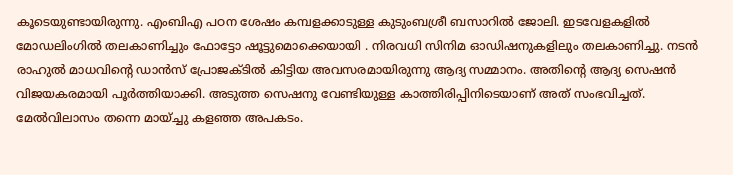കൂടെയുണ്ടായിരുന്നു. എംബിഎ പഠന ശേഷം കമ്പളക്കാടുള്ള കുടുംബശ്രീ ബസാറില്‍ ജോലി. ഇടവേളകളില്‍ മോഡലിംഗില്‍ തലകാണിച്ചും ഫോട്ടോ ഷൂട്ടുമൊക്കെയായി . നിരവധി സിനിമ ഓഡിഷനുകളിലും തലകാണിച്ചു. നടന്‍ രാഹുല്‍ മാധവിന്റെ ഡാന്‍സ് പ്രോജക്ടില്‍ കിട്ടിയ അവസരമായിരുന്നു ആദ്യ സമ്മാനം. അതിന്റെ ആദ്യ സെഷന്‍ വിജയകരമായി പൂര്‍ത്തിയാക്കി. അടുത്ത സെഷനു വേണ്ടിയുള്ള കാത്തിരിപ്പിനിടെയാണ് അത് സംഭവിച്ചത്.  മേല്‍വിലാസം തന്നെ മായ്ച്ചു കളഞ്ഞ അപകടം.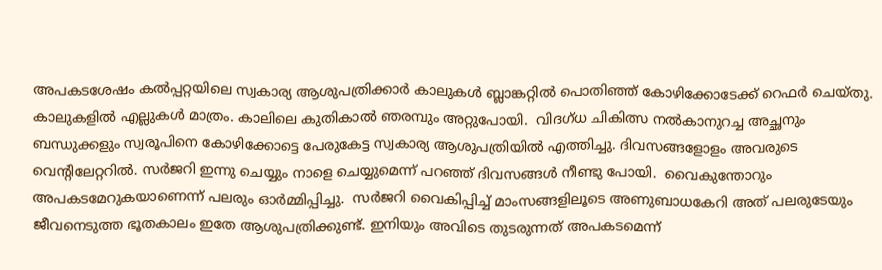അപകടശേഷം കൽപ്പറ്റയിലെ സ്വകാര്യ ആശുപത്രിക്കാര്‍ കാലുകള്‍ ബ്ലാങ്കറ്റില്‍ പൊതിഞ്ഞ് കോഴിക്കോടേക്ക്‌ റെഫര്‍ ചെയ്തു.  കാലുകളില്‍ എല്ലുകള്‍ മാത്രം. കാലിലെ കുതികാല്‍ ഞരമ്പും അറ്റുപോയി.  വിദഗ്ധ ചികിത്സ നല്‍കാനുറച്ച അച്ഛനും ബന്ധുക്കളും സ്വരൂപിനെ കോഴിക്കോട്ടെ പേരുകേട്ട സ്വകാര്യ ആശുപത്രിയില്‍ എത്തിച്ചു. ദിവസങ്ങളോളം അവരുടെ വെന്റിലേറ്ററില്‍. സര്‍ജറി ഇന്നു ചെയ്യും നാളെ ചെയ്യുമെന്ന് പറഞ്ഞ് ദിവസങ്ങള്‍ നീണ്ടു പോയി.  വൈകുന്തോറും അപകടമേറുകയാണെന്ന് പലരും ഓര്‍മ്മിപ്പിച്ചു.  സര്‍ജറി വൈകിപ്പിച്ച് മാംസങ്ങളിലൂടെ അണുബാധകേറി അത് പലരുടേയും ജീവനെടുത്ത ഭൂതകാലം ഇതേ ആശുപത്രിക്കുണ്ട്. ഇനിയും അവിടെ തുടരുന്നത് അപകടമെന്ന്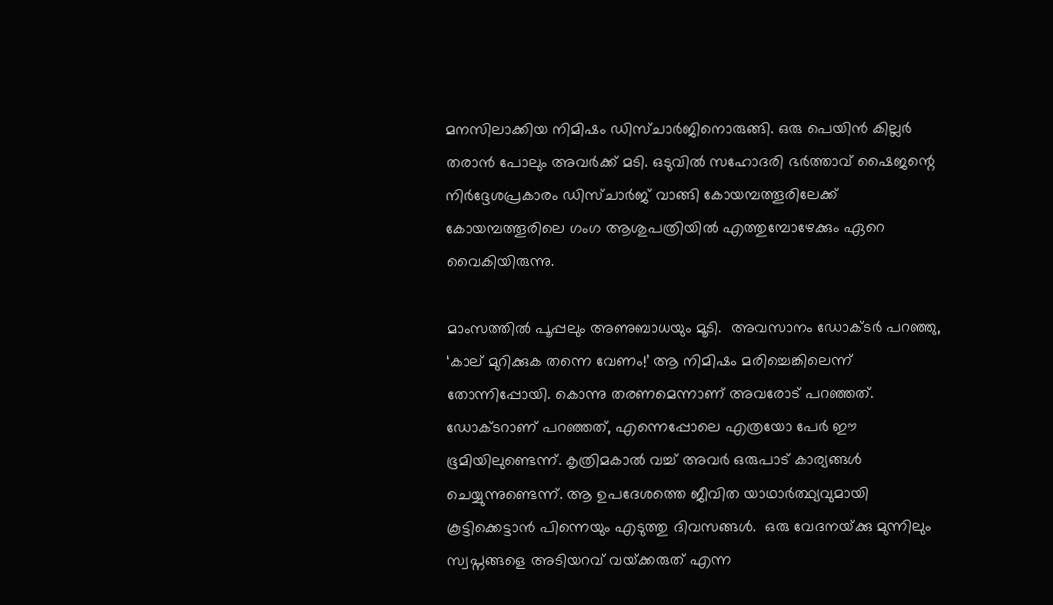മനസിലാക്കിയ നിമിഷം ഡിസ്ചാര്‍ജിനൊരുങ്ങി. ഒരു പെയിന്‍ കില്ലര്‍ തരാന്‍ പോലും അവര്‍ക്ക് മടി. ഒടുവില്‍ സഹോദരി ഭർത്താവ് ഷൈജന്റെ നിർദ്ദേശപ്രകാരം ഡിസ്ചാര്‍ജ് വാങ്ങി കോയമ്പത്തൂരിലേക്ക് കോയമ്പത്തൂരിലെ ഗംഗ ആശുപത്രിയിൽ എത്തുമ്പോഴേക്കും ഏറെ വൈകിയിരുന്നു.

മാംസത്തില്‍ പൂപ്പലും അണുബാധയും മൂടി.  അവസാനം ഡോക്ടര്‍ പറഞ്ഞു, ‘കാല് മുറിക്കുക തന്നെ വേണം!’ ആ നിമിഷം മരിച്ചെങ്കിലെന്ന് തോന്നിപ്പോയി. കൊന്നു തരണമെന്നാണ് അവരോട് പറഞ്ഞത്.  ഡോക്ടറാണ് പറഞ്ഞത്, എന്നെപ്പോലെ എത്രയോ പേര്‍ ഈ ഭൂമിയിലുണ്ടെന്ന്. കൃത്രിമകാല്‍ വച്ച് അവര്‍ ഒരുപാട് കാര്യങ്ങള്‍ ചെയ്യുന്നുണ്ടെന്ന്. ആ ഉപദേശത്തെ ജീവിത യാഥാര്‍ത്ഥ്യവുമായി കൂട്ടിക്കെട്ടാന്‍ പിന്നെയും എടുത്തു ദിവസങ്ങള്‍.  ഒരു വേദനയ്‌ക്കു മുന്നിലും സ്വപ്നങ്ങളെ അടിയറവ് വയ്‌ക്കരുത് എന്ന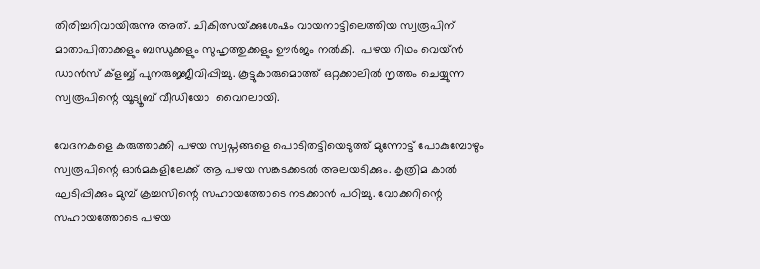തിരിച്ചറിവായിരുന്നു അത്. ചികിത്സയ്‌ക്കുശേഷം വായനാട്ടിലെത്തിയ സ്വരൂപിന് മാതാപിതാക്കളും ബന്ധുക്കളും സുഹൃത്തുക്കളും ഊര്‍ജം നല്‍കി.  പഴയ റിഥം വെയ്ന്‍ ഡാന്‍സ് ക്‌ളബ്ബ് പുനരുജ്ജീവിപ്പിച്ചു. കൂട്ടുകാരുമൊത്ത് ഒറ്റക്കാലില്‍ നൃത്തം ചെയ്യുന്ന സ്വരൂപിന്റെ യൂട്യൂബ് വീഡിയോ  വൈറലായി.

വേദനകളെ കരുത്താക്കി പഴയ സ്വപ്നങ്ങളെ പൊടിതട്ടിയെടുത്ത് മുന്നോട്ട് പോകുമ്പോഴും സ്വരൂപിന്റെ ഓര്‍മകളിലേക്ക് ആ പഴയ സങ്കടക്കടല്‍ അലയടിക്കും. കൃത്രിമ കാല്‍ ഘടിപ്പിക്കും മുമ്പ് ക്രച്ചസിന്റെ സഹായത്തോടെ നടക്കാന്‍ പഠിച്ചു. വോക്കറിന്റെ സഹായത്തോടെ പഴയ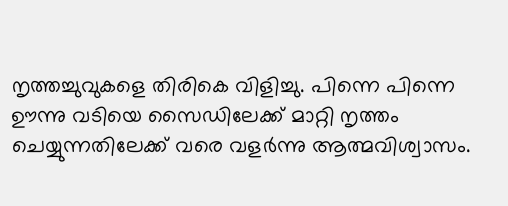നൃത്തച്ചുവുകളെ തിരികെ വിളിച്ചു. പിന്നെ പിന്നെ ഊന്നു വടിയെ സൈഡിലേക്ക് മാറ്റി നൃത്തം ചെയ്യുന്നതിലേക്ക് വരെ വളര്‍ന്നു ആത്മവിശ്വാസം.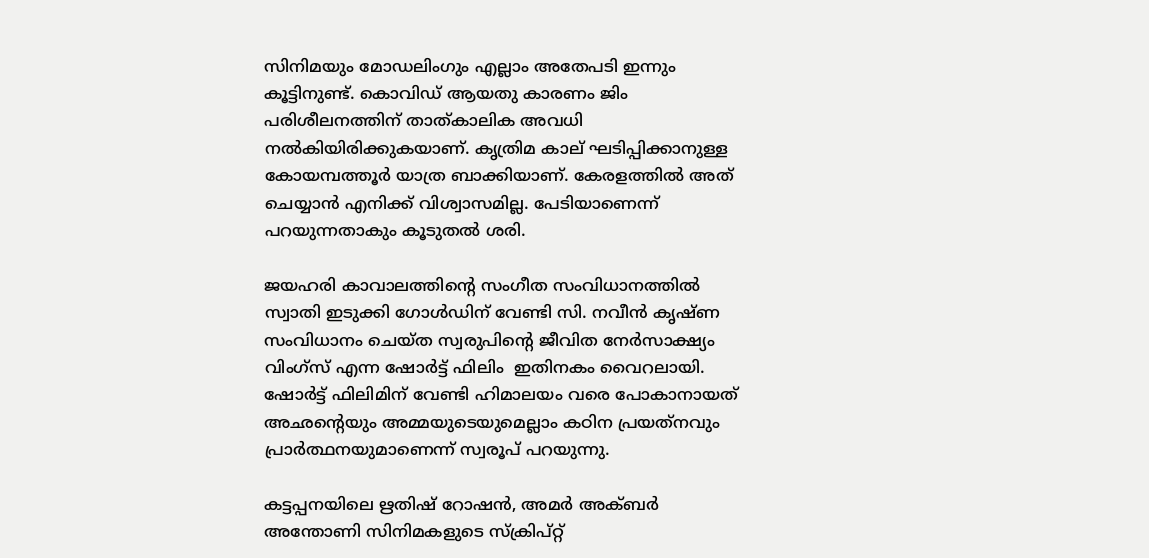സിനിമയും മോഡലിംഗും എല്ലാം അതേപടി ഇന്നും കൂട്ടിനുണ്ട്. കൊവിഡ് ആയതു കാരണം ജിം പരിശീലനത്തിന് താത്കാലിക അവധി നല്‍കിയിരിക്കുകയാണ്. കൃത്രിമ കാല് ഘടിപ്പിക്കാനുള്ള കോയമ്പത്തൂര്‍ യാത്ര ബാക്കിയാണ്. കേരളത്തില്‍ അത് ചെയ്യാന്‍ എനിക്ക് വിശ്വാസമില്ല. പേടിയാണെന്ന് പറയുന്നതാകും കൂടുതല്‍ ശരി.

ജയഹരി കാവാലത്തിന്റെ സംഗീത സംവിധാനത്തിൽ സ്വാതി ഇടുക്കി ഗോൾഡിന് വേണ്ടി സി. നവീൻ കൃഷ്ണ സംവിധാനം ചെയ്ത സ്വരുപിന്റെ ജീവിത നേർസാക്ഷ്യം വിംഗ്സ് എന്ന ഷോർട്ട് ഫിലിം  ഇതിനകം വൈറലായി. ഷോർട്ട് ഫിലിമിന് വേണ്ടി ഹിമാലയം വരെ പോകാനായത് അഛന്റെയും അമ്മയുടെയുമെല്ലാം കഠിന പ്രയത്‌നവും പ്രാർത്ഥനയുമാണെന്ന് സ്വരൂപ് പറയുന്നു.

കട്ടപ്പനയിലെ ഋതിഷ് റോഷൻ, അമർ അക്ബർ അന്തോണി സിനിമകളുടെ സ്ക്രിപ്റ്റ്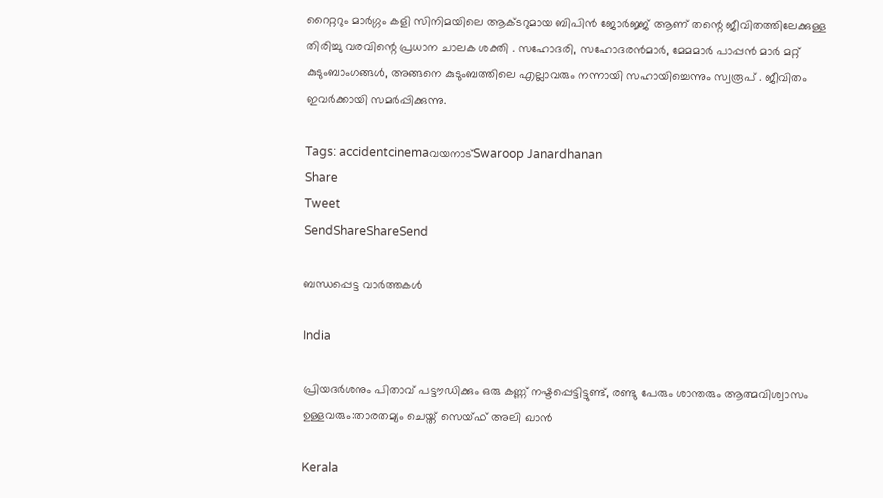റൈറ്ററും മാർഗ്ഗം കളി സിനിമയിലെ ആക്ടറുമായ ബിപിൻ ജോർജ്ജ് ആണ് തന്റെ ജീവിതത്തിലേക്കുള്ള തിരിച്ചു വരവിന്റെ പ്രധാന ചാലക ശക്തി . സഹോദരി, സഹോദരൻമാർ, മേമമാർ പാപ്പൻ മാർ മറ്റ് കുടുംബാംഗങ്ങൾ, അങ്ങനെ കുടുംബത്തിലെ എല്ലാവരും നന്നായി സഹായിച്ചെന്നും സ്വരൂപ് . ജീവിതം ഇവർക്കായി സമർപ്പിക്കുന്നു.

Tags: accidentcinemaവയനാട്‌Swaroop Janardhanan
Share
Tweet
SendShareShareSend

ബന്ധപ്പെട്ട വാര്‍ത്തകള്‍

India

പ്രിയദര്‍ശനും പിതാവ് പട്ടൗഡിക്കും ഒരു കണ്ണ് നഷ്ടപ്പെട്ടിട്ടുണ്ട്, രണ്ടു പേരും ശാന്തരും ആത്മവിശ്വാസം ഉള്ളവരും:താരതമ്യം ചെയ്ത് സെയ്ഫ് അലി ഖാൻ

Kerala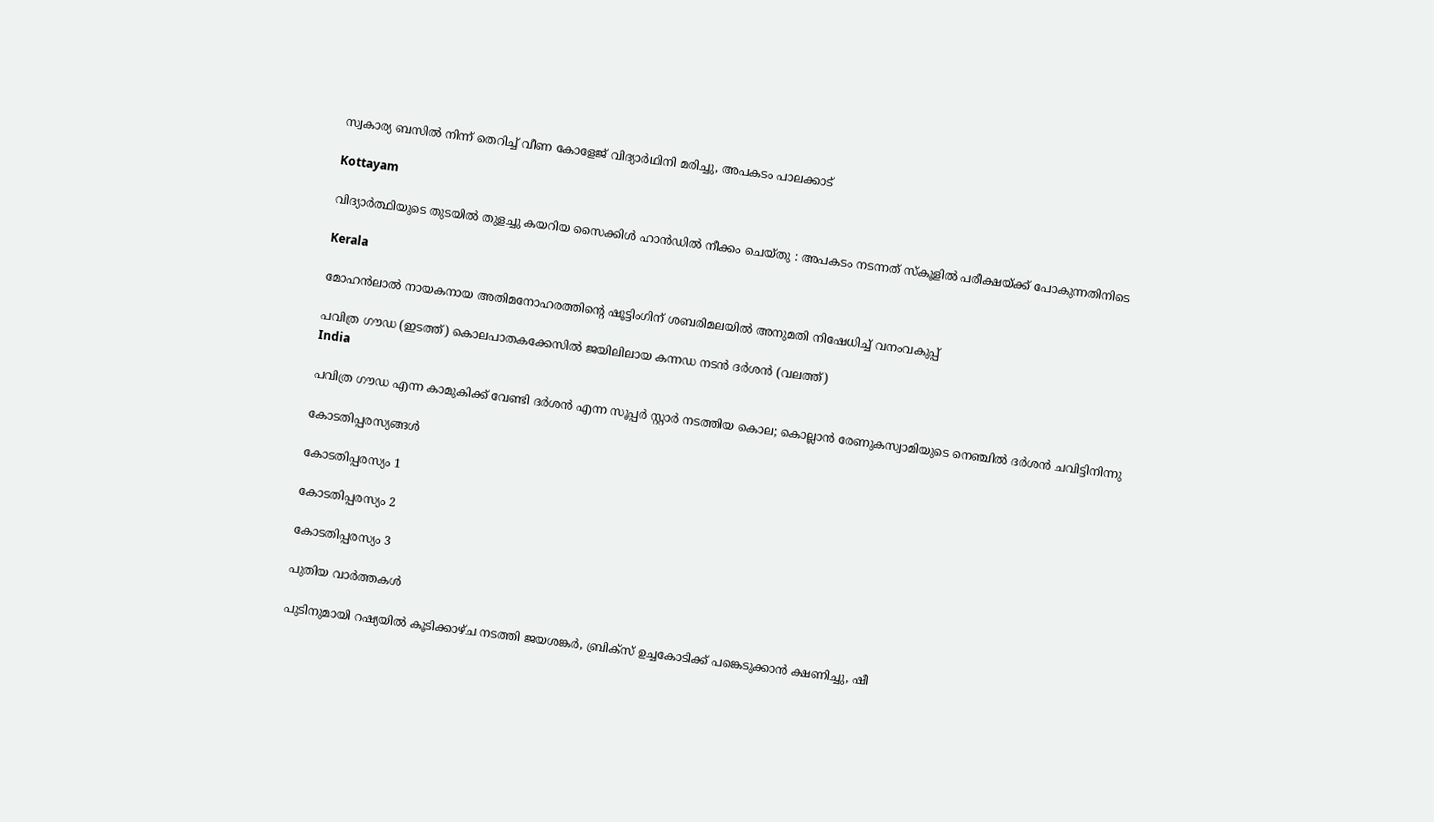സ്വകാര്യ ബസില്‍ നിന്ന് തെറിച്ച് വീണ കോളേജ് വിദ്യാര്‍ഥിനി മരിച്ചു, അപകടം പാലക്കാട്

Kottayam

വിദ്യാർത്ഥിയുടെ തുടയിൽ തുളച്ചു കയറിയ സൈക്കിൾ ഹാൻഡിൽ നീക്കം ചെയ്തു : അപകടം നടന്നത് സ്കൂളിൽ പരീക്ഷയ്‌ക്ക് പോകുന്നതിനിടെ

Kerala

മോഹൻലാൽ നായകനായ അതിമനോഹരത്തിന്റെ ഷൂട്ടിംഗിന് ശബരിമലയിൽ അനുമതി നിഷേധിച്ച് വനംവകുപ്പ്

പവിത്ര ഗൗഡ (ഇടത്ത്) കൊലപാതകക്കേസില്‍ ജയിലിലായ കന്നഡ നടന്‍ ദര്‍ശന്‍ (വലത്ത്)
India

പവിത്ര ഗൗഡ എന്ന കാമുകിക്ക് വേണ്ടി ദര്‍ശന്‍ എന്ന സൂപ്പര്‍ സ്റ്റാര്‍ നടത്തിയ കൊല; കൊല്ലാന്‍ രേണുകസ്വാമിയുടെ നെഞ്ചില്‍ ദര്‍ശൻ ചവിട്ടിനിന്നു

കോടതിപ്പരസ്യങ്ങള്‍

കോടതിപ്പരസ്യം 1

കോടതിപ്പരസ്യം 2

കോടതിപ്പരസ്യം 3

പുതിയ വാര്‍ത്തകള്‍

പുടിനുമായി റഷ്യയില്‍ കൂടിക്കാഴ്ച നടത്തി ജയശങ്കര്‍, ബ്രിക്സ് ഉച്ചകോടിക്ക് പങ്കെടുക്കാന്‍ ക്ഷണിച്ചു, ഷീ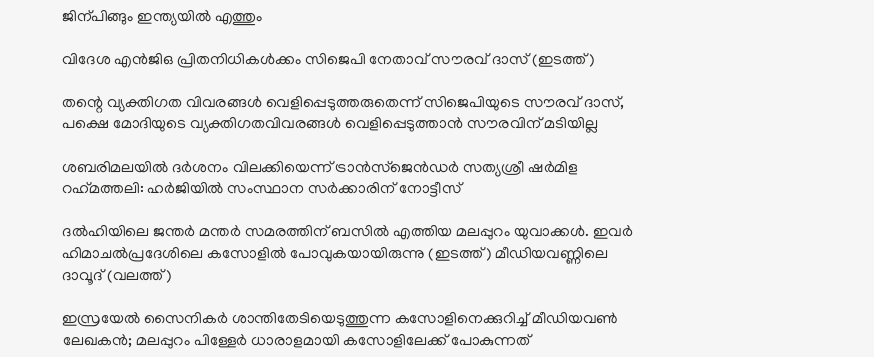ജിന‍്പിങ്ങും ഇന്ത്യയില്‍ എത്തും

വിദേശ എന്‍ജിഒ പ്രിതനിധികള്‍ക്കം സിജെപി നേതാവ് സൗരവ് ദാസ് (ഇടത്ത്)

തന്റെ വ്യക്തിഗത വിവരങ്ങള്‍ വെളിപ്പെടുത്തരുതെന്ന് സിജെപിയുടെ സൗരവ് ദാസ്, പക്ഷെ മോദിയുടെ വ്യക്തിഗതവിവരങ്ങള്‍ വെളിപ്പെടുത്താന്‍ സൗരവിന് മടിയില്ല

ശബരിമലയില്‍ ദര്‍ശനം വിലക്കിയെന്ന് ട്രാന്‍സ്ജെന്‍ഡര്‍ സത്യശ്രീ ഷര്‍മിള റഹ്‌മത്തലി: ഹര്‍ജിയില്‍ സംസ്ഥാന സര്‍ക്കാരിന് നോട്ടീസ്

ദല്‍ഹിയിലെ ജന്തര്‍ മന്തര്‍ സമരത്തിന് ബസില്‍ എത്തിയ മലപ്പുറം യുവാക്കള്‍. ഇവര്‍ ഹിമാചല്‍പ്രദേശിലെ കസോളില്‍ പോവുകയായിരുന്നു (ഇടത്ത്) മീഡിയവണ്ണിലെ ദാവൂദ് (വലത്ത്)

ഇസ്രയേല്‍ സൈനികര്‍ ശാന്തിതേടിയെടുത്തുന്ന കസോളിനെക്കുറിച്ച് മീഡിയവണ്‍ ലേഖകന്‍; മലപ്പുറം പിള്ളേര്‍ ധാരാളമായി കസോളിലേക്ക് പോകുന്നത്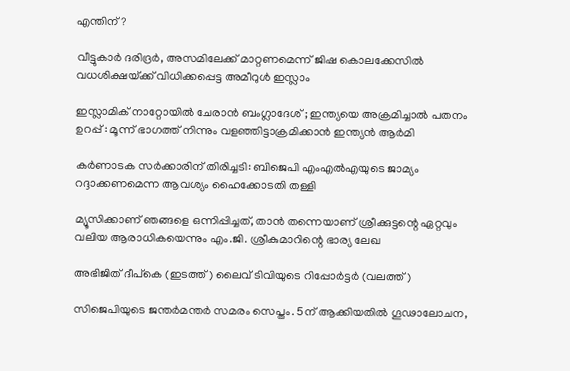എന്തിന്?

വീട്ടുകാര്‍ ദരിദ്രര്‍, അസമിലേക്ക് മാറ്റണമെന്ന് ജിഷ കൊലക്കേസില്‍ വധശിക്ഷയ്‌ക്ക് വിധിക്കപ്പെട്ട അമീറുള്‍ ഇസ്ലാം

ഇസ്ലാമിക് നാറ്റോയിൽ ചേരാൻ ബംഗ്ലാദേശ് ; ഇന്ത്യയെ അക്രമിച്ചാൽ പതനം ഉറപ്പ് : മൂന്ന് ഭാഗത്ത് നിന്നും വളഞ്ഞിട്ടാക്രമിക്കാൻ ഇന്ത്യൻ ആർമി

കര്‍ണാടക സര്‍ക്കാരിന് തിരിച്ചടി: ബിജെപി എംഎല്‍എയുടെ ജാമ്യം റദ്ദാക്കണമെന്ന ആവശ്യം ഹൈക്കോടതി തള്ളി

മ്യൂസിക്കാണ് ഞങ്ങളെ ഒന്നിപ്പിച്ചത്, താൻ തന്നെയാണ് ശ്രീക്കുട്ടന്റെ ഏറ്റവും വലിയ ആരാധികയെന്നും എം.ജി. ശ്രീകുമാറിന്റെ ഭാര്യ ലേഖ

അഭിജിത് ദീപ്കെ (ഇടത്ത്) ലൈവ് ടിവിയുടെ റിപ്പോര്‍ട്ടര്‍ (വലത്ത്)

സിജെപിയുടെ ജന്തര്‍മന്തര്‍ സമരം സെപ്തം. 5ന് ആക്കിയതില്‍ ഗൂഢാലോചന,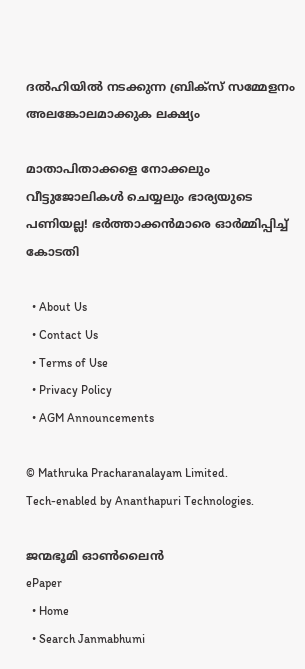ദല്‍ഹിയില്‍ നടക്കുന്ന ബ്രിക്സ് സമ്മേളനം അലങ്കോലമാക്കുക ലക്ഷ്യം

മാതാപിതാക്കളെ നോക്കലും വീട്ടുജോലികള്‍ ചെയ്യലും ഭാര്യയുടെ പണിയല്ല! ഭര്‍ത്താക്കന്‍മാരെ ഓര്‍മ്മിപ്പിച്ച് കോടതി

  • About Us
  • Contact Us
  • Terms of Use
  • Privacy Policy
  • AGM Announcements

© Mathruka Pracharanalayam Limited.
Tech-enabled by Ananthapuri Technologies.

ജന്മഭൂമി ഓണ്‍ലൈന്‍
ePaper
  • Home
  • Search Janmabhumi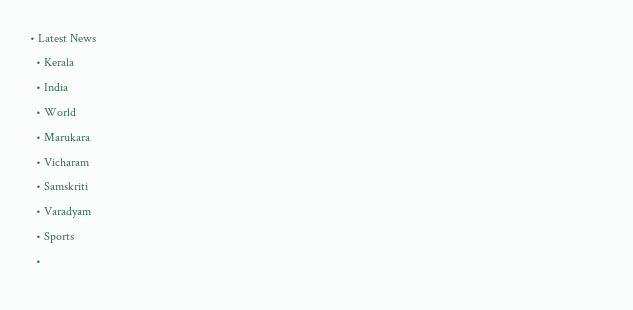• Latest News
  • Kerala
  • India
  • World
  • Marukara
  • Vicharam
  • Samskriti
  • Varadyam
  • Sports
  •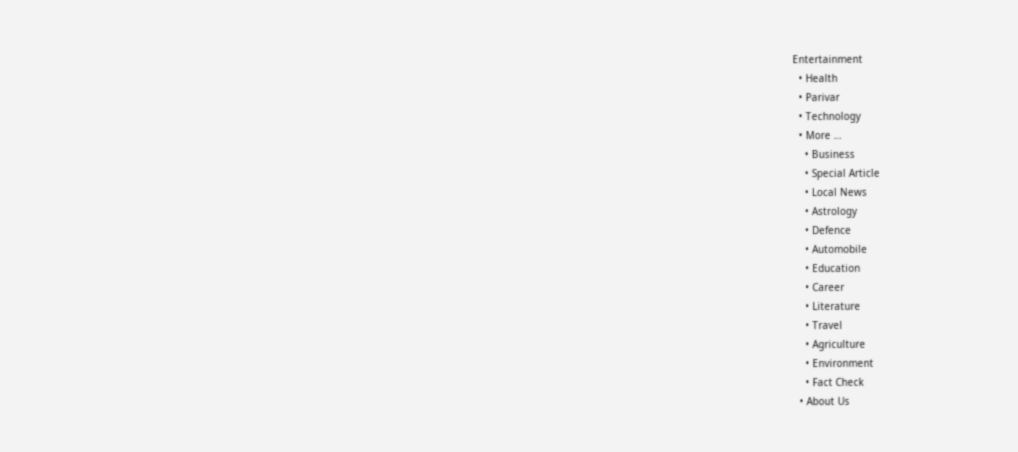Entertainment
  • Health
  • Parivar
  • Technology
  • More …
    • Business
    • Special Article
    • Local News
    • Astrology
    • Defence
    • Automobile
    • Education
    • Career
    • Literature
    • Travel
    • Agriculture
    • Environment
    • Fact Check
  • About Us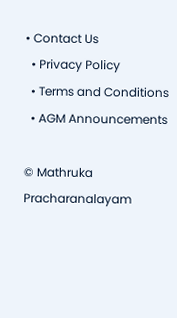• Contact Us
  • Privacy Policy
  • Terms and Conditions
  • AGM Announcements

© Mathruka Pracharanalayam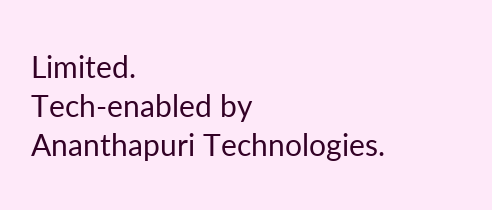Limited.
Tech-enabled by Ananthapuri Technologies.